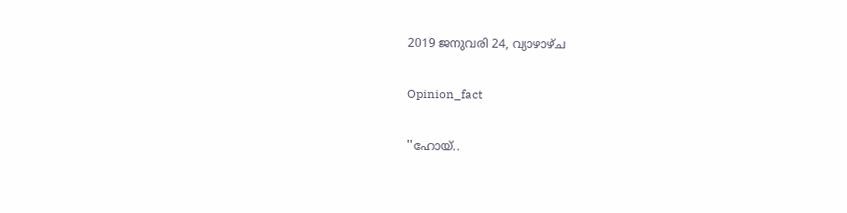2019 ജനുവരി 24, വ്യാഴാഴ്‌ച

Opinion_fact

''ഹോയ്..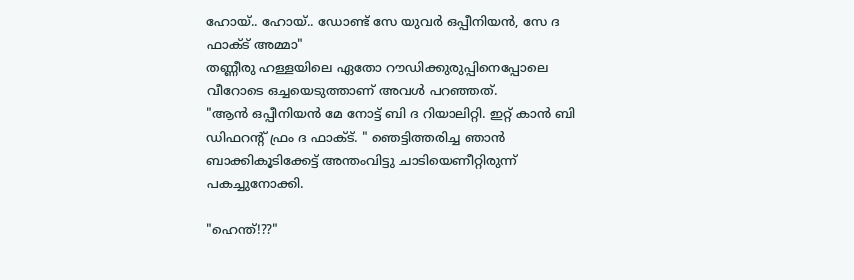ഹോയ്.. ഹോയ്.. ഡോണ്ട് സേ യുവർ ഒപ്പീനിയൻ, സേ ദ ഫാക്ട് അമ്മാ"
തണ്ണീരു ഹള്ളയിലെ ഏതോ റൗഡിക്കുരുപ്പിനെപ്പോലെ വീറോടെ ഒച്ചയെടുത്താണ് അവൾ പറഞ്ഞത്.
"ആൻ ഒപ്പീനിയൻ മേ നോട്ട് ബി ദ റിയാലിറ്റി. ഇറ്റ് കാൻ ബി ഡിഫറന്റ് ഫ്രം ദ ഫാക്ട്. " ഞെട്ടിത്തരിച്ച ഞാൻ ബാക്കികൂടിക്കേട്ട് അന്തംവിട്ടു ചാടിയെണീറ്റിരുന്ന് പകച്ചുനോക്കി.

"ഹെന്ത്!??"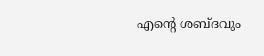എന്റെ ശബ്ദവും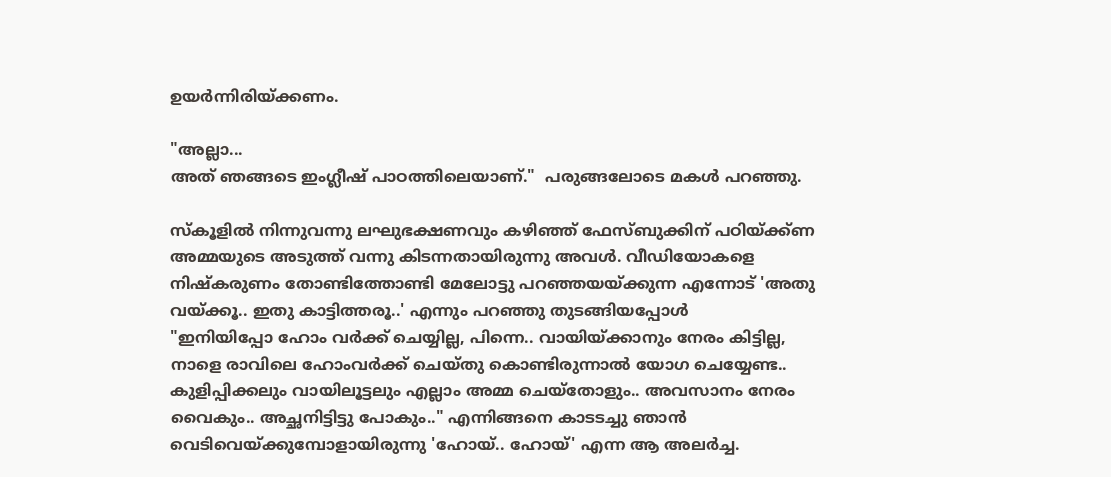ഉയർന്നിരിയ്ക്കണം.

"അല്ലാ...
അത് ഞങ്ങടെ ഇംഗ്ലീഷ് പാഠത്തിലെയാണ്."  പരുങ്ങലോടെ മകൾ പറഞ്ഞു.

സ്കൂളിൽ നിന്നുവന്നു ലഘുഭക്ഷണവും കഴിഞ്ഞ് ഫേസ്ബുക്കിന് പഠിയ്ക്ക്ണ അമ്മയുടെ അടുത്ത് വന്നു കിടന്നതായിരുന്നു അവൾ. വീഡിയോകളെ നിഷ്കരുണം തോണ്ടിത്തോണ്ടി മേലോട്ടു പറഞ്ഞയയ്ക്കുന്ന എന്നോട് 'അതു വയ്ക്കൂ.. ഇതു കാട്ടിത്തരൂ..' എന്നും പറഞ്ഞു തുടങ്ങിയപ്പോൾ
"ഇനിയിപ്പോ ഹോം വർക്ക് ചെയ്യില്ല, പിന്നെ.. വായിയ്ക്കാനും നേരം കിട്ടില്ല, നാളെ രാവിലെ ഹോംവർക്ക് ചെയ്തു കൊണ്ടിരുന്നാൽ യോഗ ചെയ്യേണ്ട.. കുളിപ്പിക്കലും വായിലൂട്ടലും എല്ലാം അമ്മ ചെയ്തോളും.. അവസാനം നേരം വൈകും.. അച്ഛനിട്ടിട്ടു പോകും.." എന്നിങ്ങനെ കാടടച്ചു ഞാൻ വെടിവെയ്ക്കുമ്പോളായിരുന്നു 'ഹോയ്.. ഹോയ്' എന്ന ആ അലർച്ച.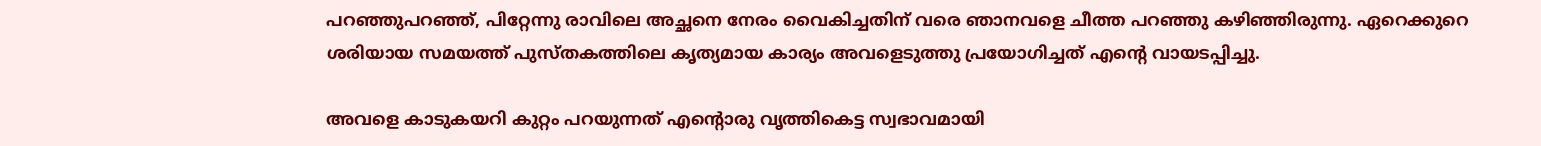പറഞ്ഞുപറഞ്ഞ്, പിറ്റേന്നു രാവിലെ അച്ഛനെ നേരം വൈകിച്ചതിന് വരെ ഞാനവളെ ചീത്ത പറഞ്ഞു കഴിഞ്ഞിരുന്നു. ഏറെക്കുറെ ശരിയായ സമയത്ത് പുസ്തകത്തിലെ കൃത്യമായ കാര്യം അവളെടുത്തു പ്രയോഗിച്ചത് എന്റെ വായടപ്പിച്ചു.

അവളെ കാടുകയറി കുറ്റം പറയുന്നത് എന്റൊരു വൃത്തികെട്ട സ്വഭാവമായി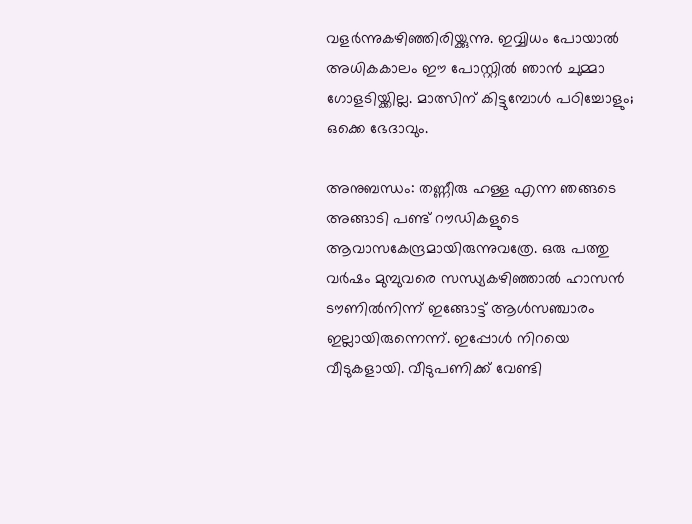വളർന്നുകഴിഞ്ഞിരിയ്ക്കുന്നു. ഇവ്വിധം പോയാൽ അധികകാലം ഈ പോസ്റ്റിൽ ഞാൻ ചുമ്മാ ഗോളടിയ്ക്കില്ല. മാത്സിന് കിട്ടുമ്പോൾ പഠിച്ചോളും; ഒക്കെ ഭേദാവും.

അനുബന്ധം: തണ്ണീരു ഹള്ള എന്ന ഞങ്ങടെ അങ്ങാടി പണ്ട് റൗഡികളുടെ ആവാസകേന്ദ്രമായിരുന്നുവത്രേ. ഒരു പത്തു വർഷം മുമ്പുവരെ സന്ധ്യകഴിഞ്ഞാൽ ഹാസൻ ടൗണിൽനിന്ന് ഇങ്ങോട്ട് ആൾസഞ്ചാരം ഇല്ലായിരുന്നെന്ന്. ഇപ്പോൾ നിറയെ വീടുകളായി. വീടുപണിക്ക് വേണ്ടി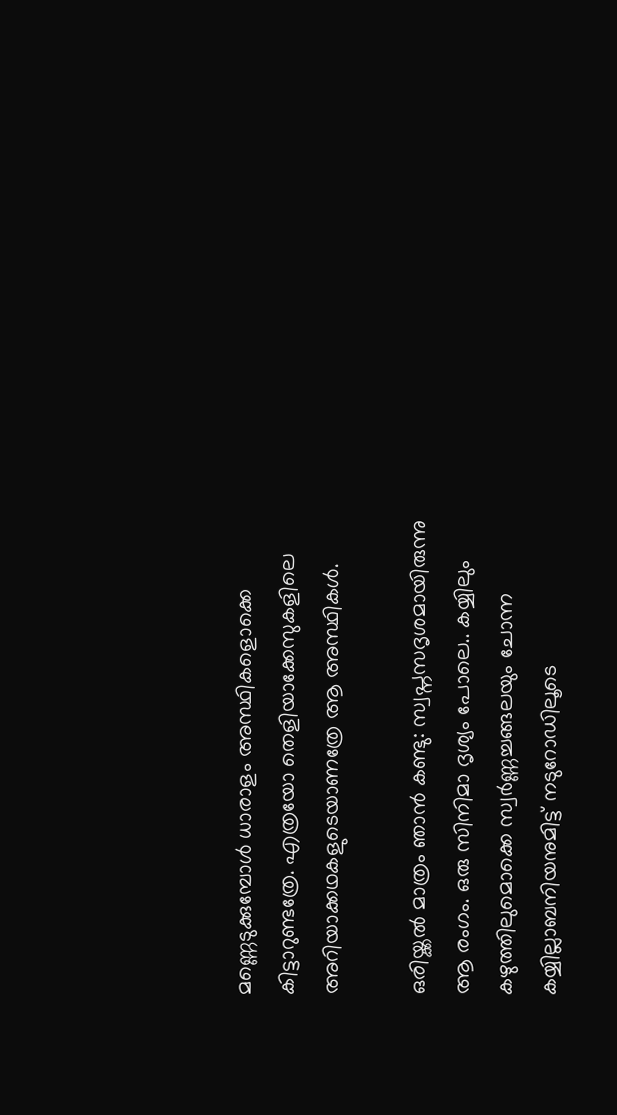മണ്ണെടുക്കുമ്പോൾ ധാരാളം അസ്ഥികളൊക്കെ കിട്ടാറുണ്ടത്രേ. എത്രയോ തെളിയാക്കേസുകളിലെ അറിയാക്കഥകളുടെയാണത്രേ ആ അസ്ഥികൾ.

ഒരിയ്ക്കൽ മാത്രം ഞാൻ കണ്ടു: സ്വപ്നസദൃശമായിരുന്നു ആ രംഗം. ഒരു സിനിമാ ദൃശ്യം പോലെ.. കയ്യിലും കഴുത്തിലുമൊക്കെ സ്വർണ്ണച്ചങ്ങലയും ചോന്ന കയ്യില്ലാബനിയനുമിട്ട് നടുറോഡിലൂടെ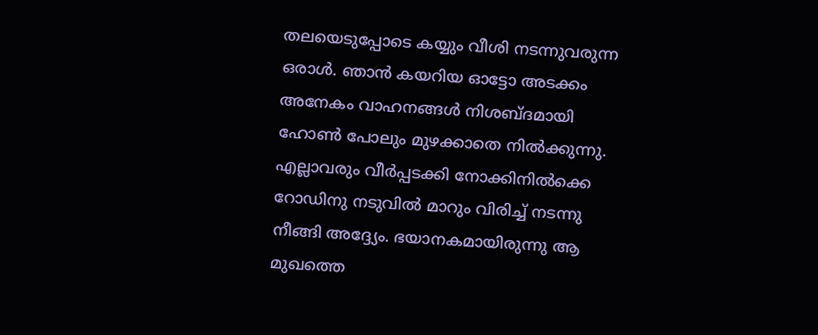തലയെടുപ്പോടെ കയ്യും വീശി നടന്നുവരുന്ന ഒരാൾ. ഞാൻ കയറിയ ഓട്ടോ അടക്കം അനേകം വാഹനങ്ങൾ നിശബ്ദമായി ഹോൺ പോലും മുഴക്കാതെ നിൽക്കുന്നു. എല്ലാവരും വീർപ്പടക്കി നോക്കിനിൽക്കെ റോഡിനു നടുവിൽ മാറും വിരിച്ച് നടന്നു നീങ്ങി അദ്ദ്യേം. ഭയാനകമായിരുന്നു ആ മുഖത്തെ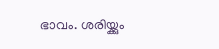ഭാവം. ശരിയ്ക്കും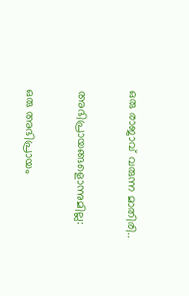ഒരു രാജാവ് വരുന്ന മാതിരി..

അഭിപ്രായങ്ങളൊന്നുമില്ല:

ഒരു അഭിപ്രായം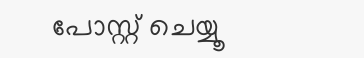പോസ്റ്റ് ചെയ്യൂ